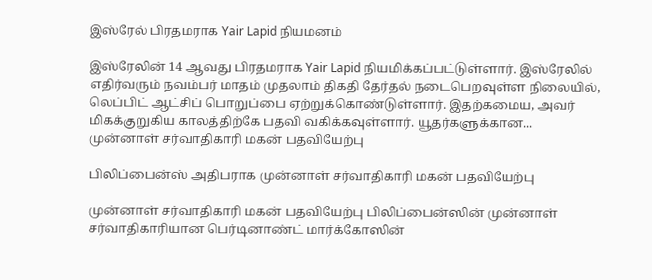இஸ்ரேல் பிரதமராக Yair Lapid நியமனம்

இஸ்ரேலின் 14 ஆவது பிரதமராக Yair Lapid நியமிக்கப்பட்டுள்ளார். இஸ்ரேலில் எதிர்வரும் நவம்பர் மாதம் முதலாம் திகதி தேர்தல் நடைபெறவுள்ள நிலையில், லெப்பிட் ஆட்சிப் பொறுப்பை ஏற்றுக்கொண்டுள்ளார். இதற்கமைய, அவர் மிகக்குறுகிய காலத்திற்கே பதவி வகிக்கவுள்ளார். யூதர்களுக்கான...
முன்னாள் சர்வாதிகாரி மகன் பதவியேற்பு

பிலிப்பைன்ஸ் அதிபராக முன்னாள் சர்வாதிகாரி மகன் பதவியேற்பு

முன்னாள் சர்வாதிகாரி மகன் பதவியேற்பு பிலிப்பைன்ஸின் முன்னாள் சர்வாதிகாரியான பெர்டினாண்ட் மார்க்கோஸின்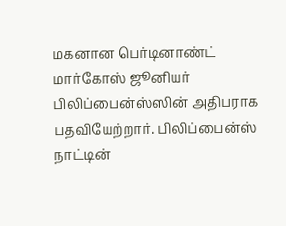மகனான பெர்டினாண்ட் மார்கோஸ் ஜூனியர் பிலிப்பைன்ஸ்ஸின் அதிபராக பதவியேற்றார். பிலிப்பைன்ஸ் நாட்டின்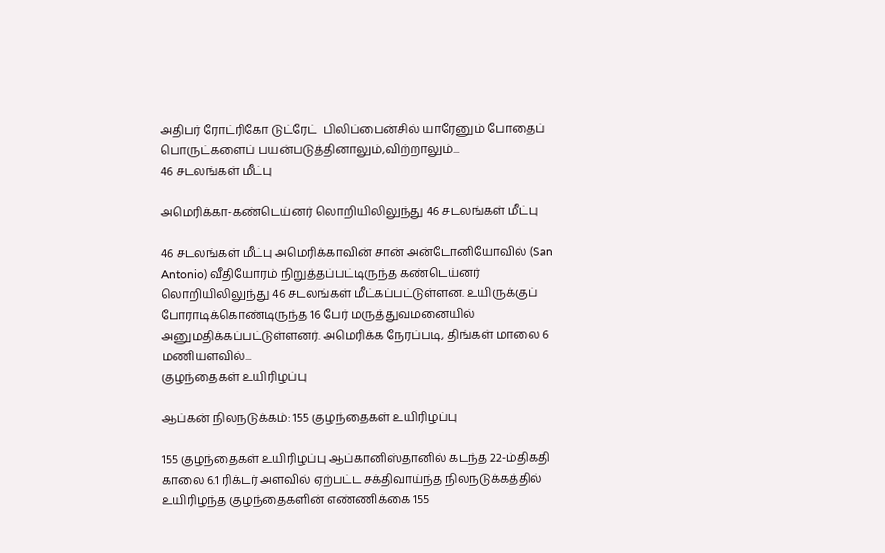அதிபர் ரோட்ரிகோ டுட்ரேட்  பிலிப்பைன்சில் யாரேனும் போதைப் பொருட்களைப் பயன்படுத்தினாலும்,விற்றாலும்...
46 சடலங்கள் மீட்பு

அமெரிக்கா-கண்டெய்னர் லொறியிலிலுந்து 46 சடலங்கள் மீட்பு

46 சடலங்கள் மீட்பு அமெரிக்காவின் சான் அன்டோனியோவில் (San Antonio) வீதியோரம் நிறுத்தப்பட்டிருந்த கண்டெய்னர் லொறியிலிலுந்து 46 சடலங்கள் மீட்கப்பட்டுள்ளன. உயிருக்குப் போராடிக்கொண்டிருந்த 16 பேர் மருத்துவமனையில் அனுமதிக்கப்பட்டுள்ளனர். அமெரிக்க நேரப்படி, திங்கள் மாலை 6 மணியளவில்...
குழந்தைகள் உயிரிழப்பு

ஆப்கன் நிலநடுக்கம்: 155 குழந்தைகள் உயிரிழப்பு

155 குழந்தைகள் உயிரிழப்பு ஆப்கானிஸ்தானில் கடந்த 22-ம்திகதி  காலை 6.1 ரிக்டர் அளவில் ஏற்பட்ட சக்திவாய்ந்த நிலநடுக்கத்தில் உயிரிழந்த குழந்தைகளின் எண்ணிக்கை 155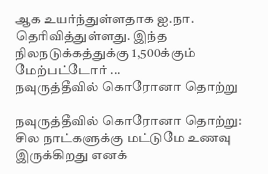ஆக உயர்ந்துள்ளதாக ஐ.நா. தெரிவித்துள்ளது. இந்த நிலநடுக்கத்துக்கு 1,500க்கும் மேற்பட்டோர் ...
நவுருத்தீவில் கொரோனா தொற்று

நவுருத்தீவில் கொரோனா தொற்று: சில நாட்களுக்கு மட்டுமே உணவு இருக்கிறது எனக்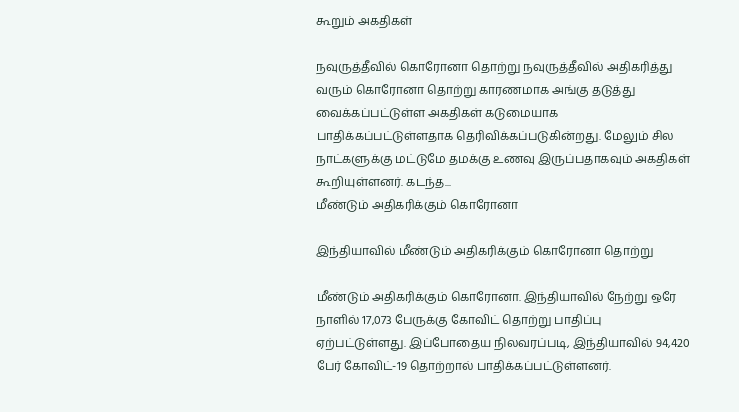கூறும் அகதிகள்

நவுருத்தீவில் கொரோனா தொற்று நவுருத்தீவில் அதிகரித்து வரும் கொரோனா தொற்று காரணமாக அங்கு தடுத்து வைக்கப்பட்டுள்ள அகதிகள் கடுமையாக பாதிக்கப்பட்டுள்ளதாக தெரிவிக்கப்படுகின்றது. மேலும் சில நாட்களுக்கு மட்டுமே தமக்கு உணவு இருப்பதாகவும் அகதிகள் கூறியுள்ளனர். கடந்த...
மீண்டும் அதிகரிக்கும் கொரோனா

இந்தியாவில் மீண்டும் அதிகரிக்கும் கொரோனா தொற்று

மீண்டும் அதிகரிக்கும் கொரோனா. இந்தியாவில் நேற்று ஒரே நாளில் 17,073 பேருக்கு கோவிட் தொற்று பாதிப்பு ஏற்பட்டுள்ளது. இப்போதைய நிலவரப்படி, இந்தியாவில் 94,420 பேர் கோவிட்-19 தொற்றால் பாதிக்கப்பட்டுள்ளனர்.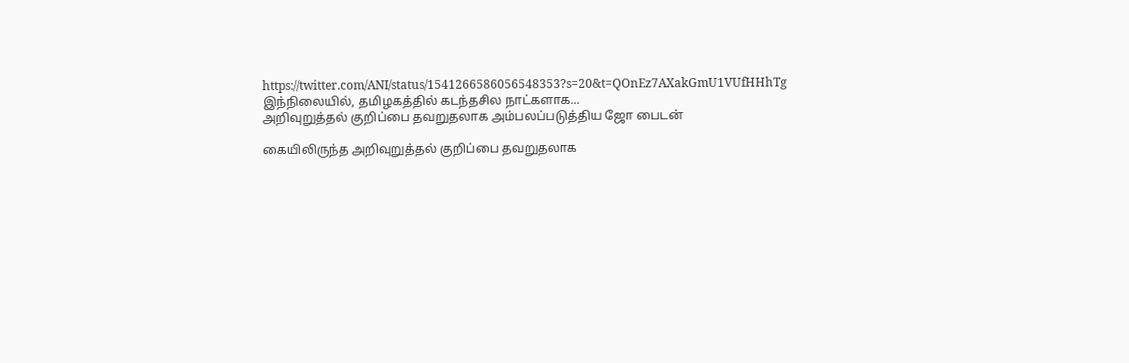https://twitter.com/ANI/status/1541266586056548353?s=20&t=QOnEz7AXakGmU1VUfHHhTg இந்நிலையில், தமிழகத்தில் கடந்தசில நாட்களாக...
அறிவுறுத்தல் குறிப்பை தவறுதலாக அம்பலப்படுத்திய ஜோ பைடன்

கையிலிருந்த அறிவுறுத்தல் குறிப்பை தவறுதலாக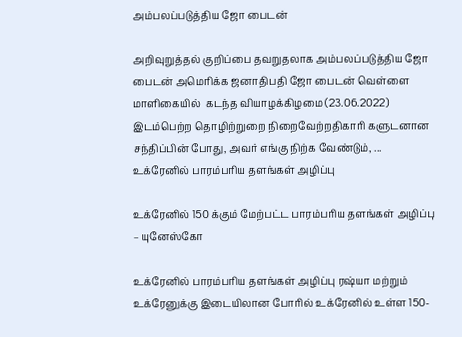அம்பலப்படுத்திய ஜோ பைடன்

அறிவுறுத்தல் குறிப்பை தவறுதலாக அம்பலப்படுத்திய ஜோ பைடன் அமெரிக்க ஜனாதிபதி ஜோ பைடன் வெள்ளை மாளிகையில்  கடந்த வியாழக்கிழமை (23.06.2022) இடம்பெற்ற தொழிற்றுறை நிறைவேற்றதிகாரி களுடனான சந்திப்பின் போது, அவர் எங்கு நிற்க வேண்டும், ...
உக்ரேனில் பாரம்பரிய தளங்கள் அழிப்பு

உக்ரேனில் 150 க்கும் மேற்பட்ட பாரம்பரிய தளங்கள் அழிப்பு – யுனேஸ்கோ

உக்ரேனில் பாரம்பரிய தளங்கள் அழிப்பு ரஷ்யா மற்றும் உக்ரேனுக்கு இடையிலான போரில் உக்ரேனில் உள்ள 150-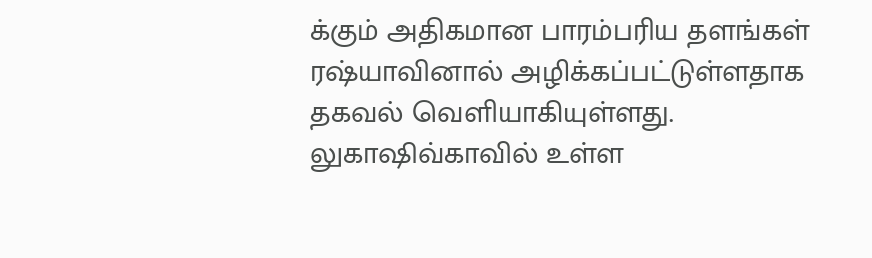க்கும் அதிகமான பாரம்பரிய தளங்கள் ரஷ்யாவினால் அழிக்கப்பட்டுள்ளதாக தகவல் வெளியாகியுள்ளது. லுகாஷிவ்காவில் உள்ள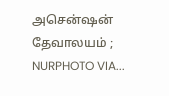அசென்ஷன் தேவாலயம் ; NURPHOTO VIA...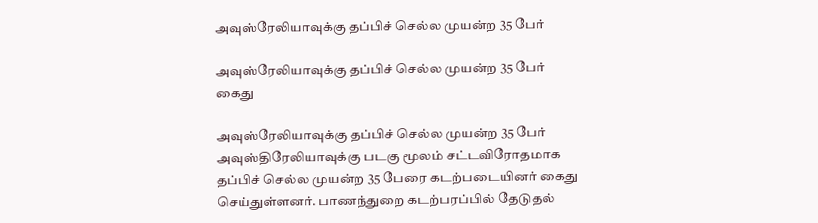அவுஸ்ரேலியாவுக்கு தப்பிச் செல்ல முயன்ற 35 பேர்

அவுஸ்ரேலியாவுக்கு தப்பிச் செல்ல முயன்ற 35 பேர் கைது

அவுஸ்ரேலியாவுக்கு தப்பிச் செல்ல முயன்ற 35 பேர் அவுஸ்திரேலியாவுக்கு படகு மூலம் சட்டவிரோதமாக தப்பிச் செல்ல முயன்ற 35 பேரை கடற்படையினர் கைது செய்துள்ளனர். பாணந்துறை கடற்பரப்பில் தேடுதல்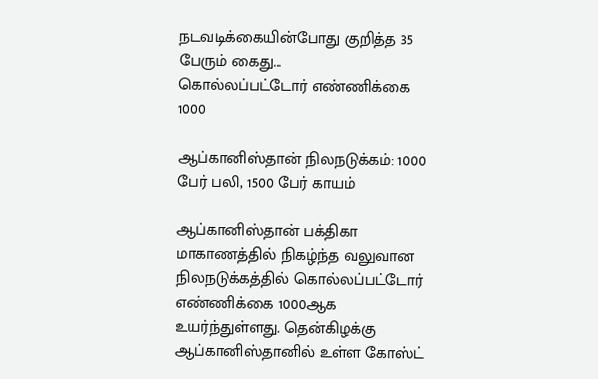நடவடிக்கையின்போது குறித்த 35 பேரும் கைது...
கொல்லப்பட்டோர் எண்ணிக்கை 1000

ஆப்கானிஸ்தான் நிலநடுக்கம்: 1000 பேர் பலி, 1500 பேர் காயம்

ஆப்கானிஸ்தான் பக்திகா மாகாணத்தில் நிகழ்ந்த வலுவான நிலநடுக்கத்தில் கொல்லப்பட்டோர் எண்ணிக்கை 1000ஆக உயர்ந்துள்ளது. தென்கிழக்கு ஆப்கானிஸ்தானில் உள்ள கோஸ்ட்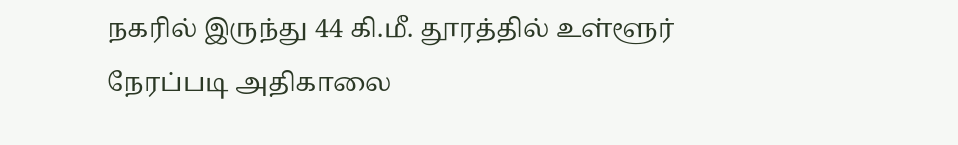நகரில் இருந்து 44 கி.மீ. தூரத்தில் உள்ளூர் நேரப்படி அதிகாலை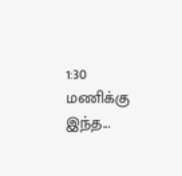1:30 மணிக்கு இந்த...